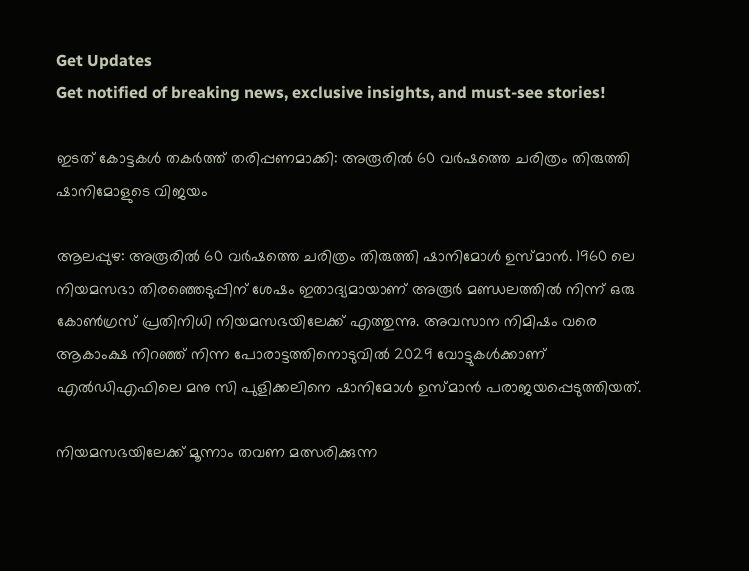Get Updates
Get notified of breaking news, exclusive insights, and must-see stories!

ഇടത് കോട്ടകള്‍ തകര്‍ത്ത് തരിപ്പണമാക്കി: അരൂരില്‍ 60 വര്‍ഷത്തെ ചരിത്രം തിരുത്തി ഷാനിമോളുടെ വിജയം

ആലപ്പുഴ: അരൂരില്‍ 60 വര്‍ഷത്തെ ചരിത്രം തിരുത്തി ഷാനിമോള്‍ ഉസ്മാന്‍. 1960 ലെ നിയമസഭാ തിരഞ്ഞെടുപ്പിന് ശേഷം ഇതാദ്യമായാണ് അരൂര്‍ മണ്ഡലത്തില്‍ നിന്ന് ഒരു കോണ്‍ഗ്രസ് പ്രതിനിധി നിയമസഭയിലേക്ക് എത്തുന്നു. അവസാന നിമിഷം വരെ ആകാംക്ഷ നിറഞ്ഞ് നിന്ന പോരാട്ടത്തിനൊടുവില്‍ 2029 വോട്ടുകള്‍ക്കാണ് എ‍ല്‍ഡിഎഫിലെ മനു സി പുളിക്കലിനെ ഷാനിമോള്‍ ഉസ്മാന്‍ പരാജയപ്പെടുത്തിയത്.

നിയമസഭയിലേക്ക് മൂന്നാം തവണ മത്സരിക്കുന്ന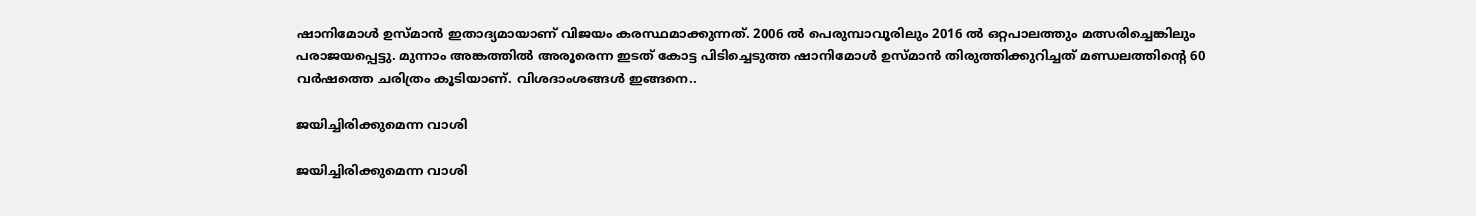ഷാനിമോള്‍ ഉസ്മാന്‍ ഇതാദ്യമായാണ് വിജയം കരസ്ഥമാക്കുന്നത്. 2006 ല്‍ പെരുമ്പാവൂരിലും 2016 ല്‍ ഒറ്റപാലത്തും മത്സരിച്ചെങ്കിലും പരാജയപ്പെട്ടു. മുന്നാം അങ്കത്തില്‍ അരൂരെന്ന ഇടത് കോട്ട പിടിച്ചെടുത്ത ഷാനിമോള്‍ ഉസ്മാന്‍ തിരുത്തിക്കുറിച്ചത് മണ്ഡലത്തിന്‍റെ 60 വര്‍ഷത്തെ ചരിത്രം കൂടിയാണ്. വിശദാംശങ്ങള്‍ ഇങ്ങനെ..

ജയിച്ചിരിക്കുമെന്ന വാശി

ജയിച്ചിരിക്കുമെന്ന വാശി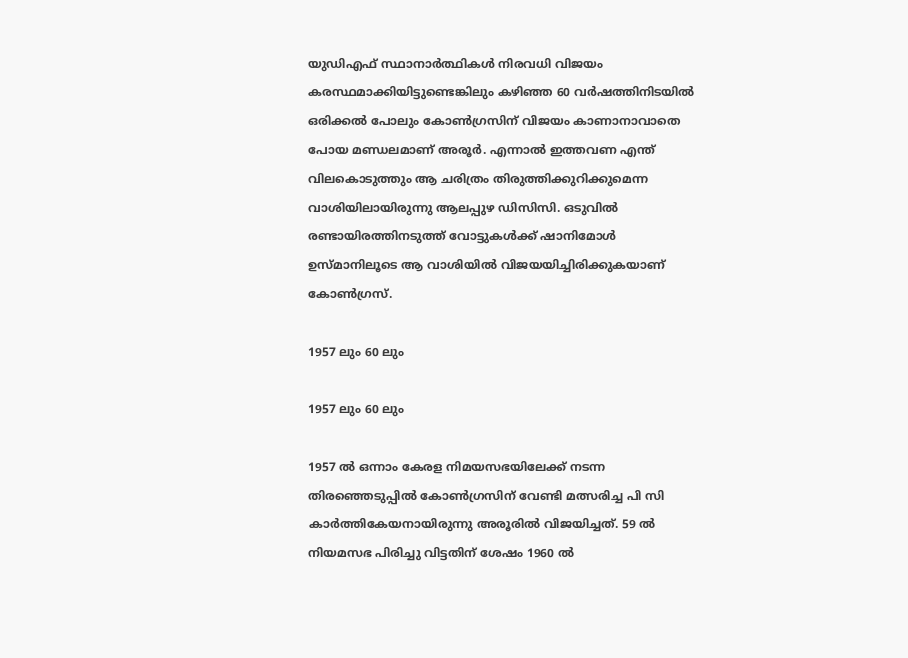യുഡിഎഫ് സ്ഥാനാര്‍ത്ഥികള്‍ നിരവധി വിജയം കരസ്ഥമാക്കിയിട്ടുണ്ടെങ്കിലും കഴിഞ്ഞ 60 വര്‍ഷത്തിനിടയില്‍ ഒരിക്കല്‍ പോലും കോണ്‍ഗ്രസിന് വിജയം കാണാനാവാതെ പോയ മണ്ഡലമാണ് അരൂര്‍. എന്നാല്‍ ഇത്തവണ എന്ത് വിലകൊടുത്തും ആ ചരിത്രം തിരുത്തിക്കുറിക്കുമെന്ന വാശിയിലായിരുന്നു ആലപ്പുഴ ഡിസിസി. ഒടുവില്‍ രണ്ടായിരത്തിനടുത്ത് വോട്ടുകള്‍ക്ക് ഷാനിമോള്‍ ഉസ്മാനിലൂടെ ആ വാശിയില്‍ വിജയയിച്ചിരിക്കുകയാണ് കോണ്‍ഗ്രസ്.

1957 ലും 60 ലും

1957 ലും 60 ലും

1957 ല്‍ ഒന്നാം കേരള നിമയസഭയിലേക്ക് നടന്ന തിരഞ്ഞെടുപ്പില്‍ കോണ്‍ഗ്രസിന് വേണ്ടി മത്സരിച്ച പി സി കാര്‍ത്തികേയനായിരുന്നു അരൂരില്‍ വിജയിച്ചത്. 59 ല്‍ നിയമസഭ പിരിച്ചു വിട്ടതിന് ശേഷം 1960 ല്‍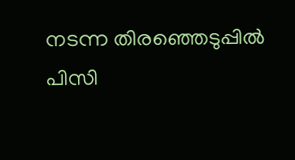നടന്ന തിരഞ്ഞെടുപ്പില്‍ പിസി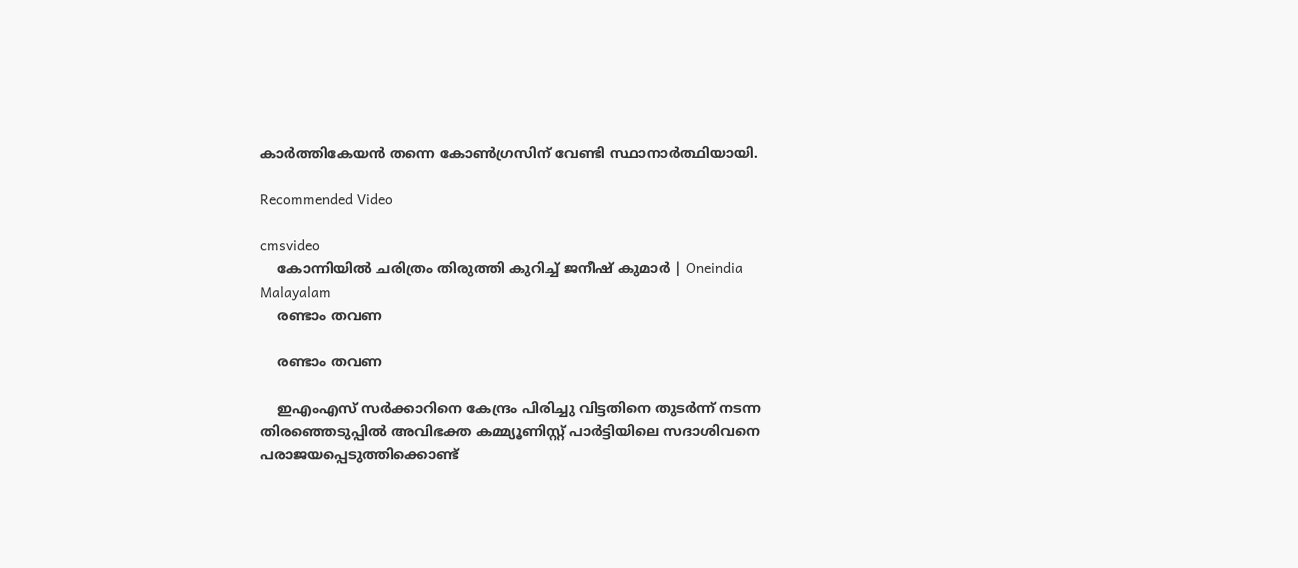കാര്‍ത്തികേയന്‍ തന്നെ കോണ്‍ഗ്രസിന് വേണ്ടി സ്ഥാനാര്‍ത്ഥിയായി.

Recommended Video

cmsvideo
    കോന്നിയിൽ ചരിത്രം തിരുത്തി കുറിച്ച് ജനീഷ് കുമാർ | Oneindia Malayalam
    രണ്ടാം തവണ

    രണ്ടാം തവണ

    ഇഎംഎസ് സര്‍ക്കാറിനെ കേന്ദ്രം പിരിച്ചു വിട്ടതിനെ തുടര്‍ന്ന് നടന്ന തിരഞ്ഞെടുപ്പില്‍ അവിഭക്ത കമ്മ്യൂണിസ്റ്റ് പാര്‍ട്ടിയിലെ സദാശിവനെ പരാജയപ്പെടുത്തിക്കൊണ്ട്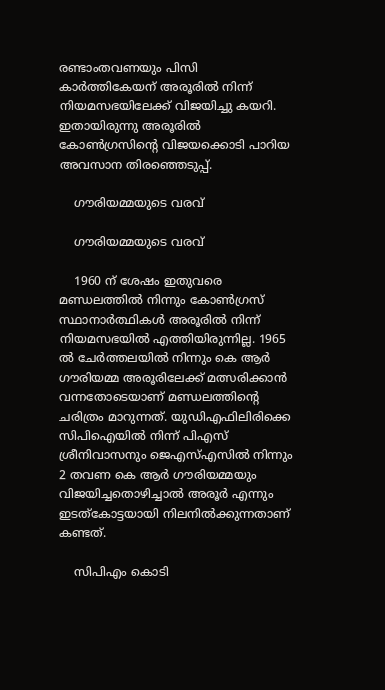രണ്ടാംതവണയും പിസി കാര്‍ത്തികേയന് അരൂരില്‍ നിന്ന് നിയമസഭയിലേക്ക് വിജയിച്ചു കയറി. ഇതായിരുന്നു അരൂരില്‍ കോണ്‍ഗ്രസിന്‍റെ വിജയക്കൊടി പാറിയ അവസാന തിരഞ്ഞെടുപ്പ്.

    ഗൗരിയമ്മയുടെ വരവ്

    ഗൗരിയമ്മയുടെ വരവ്

    1960 ന് ശേഷം ഇതുവരെ മണ്ഡലത്തില്‍ നിന്നും കോണ്‍ഗ്രസ് സ്ഥാനാര്‍ത്ഥികള്‍ അരൂരില്‍ നിന്ന് നിയമസഭയില്‍ എത്തിയിരുന്നില്ല. 1965 ല്‍ ചേര്‍ത്തലയില്‍ നിന്നും കെ ആര്‍ ഗൗരിയമ്മ അരൂരിലേക്ക് മത്സരിക്കാന്‍ വന്നതോടെയാണ് മണ്ഡലത്തിന്‍റെ ചരിത്രം മാറുന്നത്. യുഡിഎഫിലിരിക്കെ സിപിഐയില്‍ നിന്ന് പിഎസ് ശ്രീനിവാസനും ജെഎസ്എസിൽ നിന്നും 2 തവണ കെ ആർ ഗൗരിയമ്മയും വിജയിച്ചതൊഴിച്ചാല്‍ അരൂര്‍ എന്നും ഇടത്കോട്ടയായി നിലനില്‍ക്കുന്നതാണ് കണ്ടത്.

    സിപിഎം കൊടി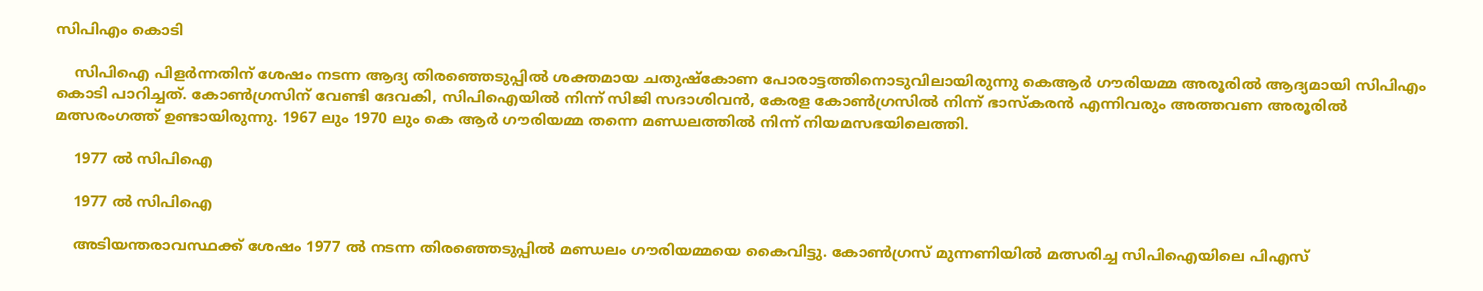സിപിഎം കൊടി

    സിപിഐ പിളര്‍ന്നതിന് ശേഷം നടന്ന ആദ്യ തിരഞ്ഞെടുപ്പില്‍ ശക്തമായ ചതുഷ്കോണ പോരാട്ടത്തിനൊടുവിലായിരുന്നു കെആര്‍ ഗൗരിയമ്മ അരൂരില്‍ ആദ്യമായി സിപിഎം കൊടി പാറിച്ചത്. കോണ്‍ഗ്രസിന് വേണ്ടി ദേവകി, സിപിഐയില്‍ നിന്ന് സിജി സദാശിവന്‍, കേരള കോണ്‍ഗ്രസില്‍ നിന്ന് ഭാസ്കരന്‍ എന്നിവരും അത്തവണ അരൂരില്‍ മത്സരംഗത്ത് ഉണ്ടായിരുന്നു. 1967 ലും 1970 ലും കെ ആര്‍ ഗൗരിയമ്മ തന്നെ മണ്ഡലത്തില്‍ നിന്ന് നിയമസഭയിലെത്തി.

    1977 ല്‍ സിപിഐ

    1977 ല്‍ സിപിഐ

    അടിയന്തരാവസ്ഥക്ക് ശേഷം 1977 ല്‍ നടന്ന തിരഞ്ഞെടുപ്പില്‍ മണ്ഡലം ഗൗരിയമ്മയെ കൈവിട്ടു. കോണ്‍ഗ്രസ് മുന്നണിയില്‍ മത്സരിച്ച സിപിഐയിലെ പിഎസ്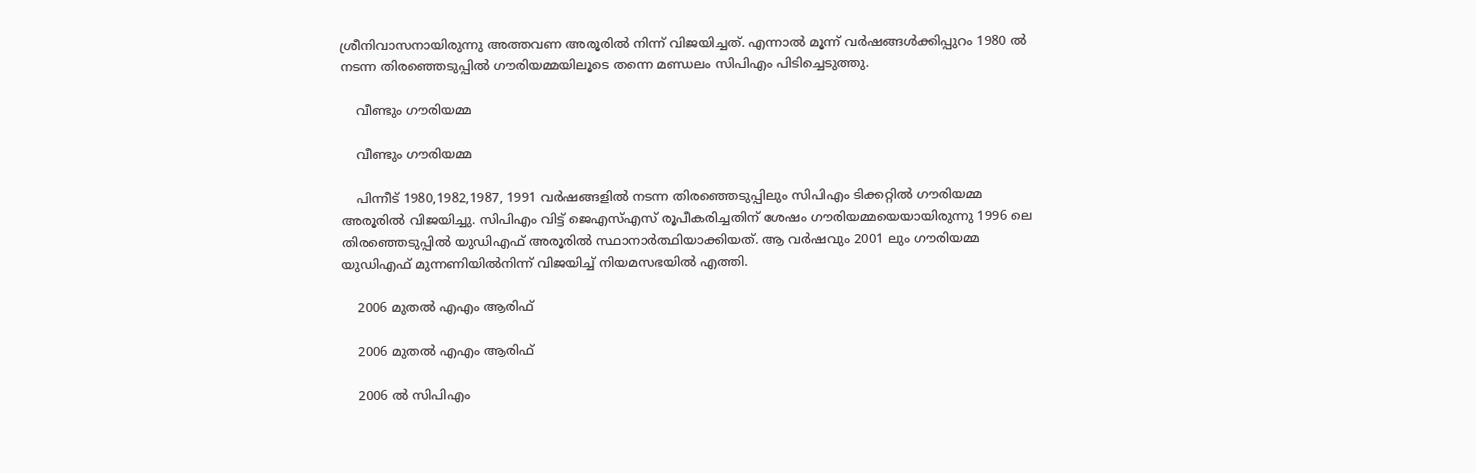ശ്രീനിവാസനായിരുന്നു അത്തവണ അരൂരില്‍ നിന്ന് വിജയിച്ചത്. എന്നാല്‍ മൂന്ന് വര്‍ഷങ്ങള്‍ക്കിപ്പുറം 1980 ല്‍ നടന്ന തിരഞ്ഞെടുപ്പില്‍ ഗൗരിയമ്മയിലൂടെ തന്നെ മണ്ഡലം സിപിഎം പിടിച്ചെടുത്തു.

    വീണ്ടും ഗൗരിയമ്മ

    വീണ്ടും ഗൗരിയമ്മ

    പിന്നീട് 1980,1982,1987, 1991 വര്‍ഷങ്ങളില്‍ നടന്ന തിരഞ്ഞെടുപ്പിലും സിപിഎം ടിക്കറ്റില്‍ ഗൗരിയമ്മ അരൂരില്‍ വിജയിച്ചു. സിപിഎം വിട്ട് ജെഎസ്എസ് രൂപീകരിച്ചതിന് ശേഷം ഗൗരിയമ്മയെയായിരുന്നു 1996 ലെ തിരഞ്ഞെടുപ്പില്‍ യുഡിഎഫ് അരൂരില്‍ സ്ഥാനാര്‍ത്ഥിയാക്കിയത്. ആ വര്‍ഷവും 2001 ലും ഗൗരിയമ്മ യുഡിഎഫ് മുന്നണിയില്‍നിന്ന് വിജയിച്ച് നിയമസഭയില്‍ എത്തി.

    2006 മുതല്‍ എഎം ആരിഫ്

    2006 മുതല്‍ എഎം ആരിഫ്

    2006 ല്‍ സിപിഎം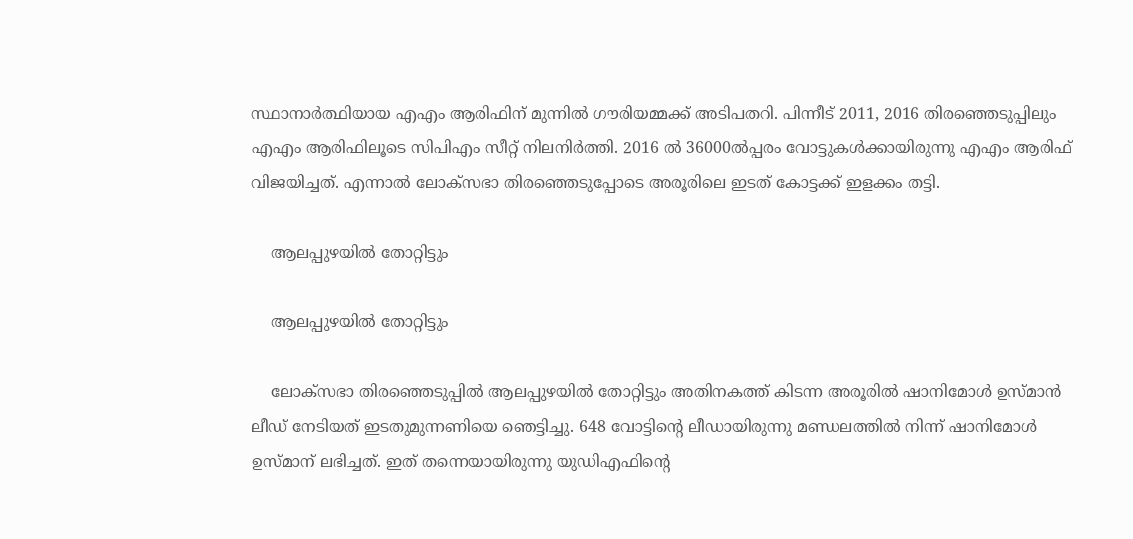സ്ഥാനാര്‍ത്ഥിയായ എഎം ആരിഫിന് മുന്നില്‍ ഗൗരിയമ്മക്ക് അടിപതറി. പിന്നീട് 2011, 2016 തിരഞ്ഞെടുപ്പിലും എഎം ആരിഫിലൂടെ സിപിഎം സീറ്റ് നിലനിര്‍ത്തി. 2016 ല്‍ 36000ൽപ്പരം വോട്ടുകള്‍ക്കായിരുന്നു എഎം ആരിഫ് വിജയിച്ചത്. എന്നാല്‍ ലോക്സഭാ തിരഞ്ഞെടുപ്പോടെ അരൂരിലെ ഇടത് കോട്ടക്ക് ഇളക്കം തട്ടി.

    ആലപ്പുഴയില്‍ തോറ്റിട്ടും

    ആലപ്പുഴയില്‍ തോറ്റിട്ടും

    ലോക്സഭാ തിരഞ്ഞെടുപ്പില്‍ ആലപ്പുഴയില്‍ തോറ്റിട്ടും അതിനകത്ത് കിടന്ന അരൂരില്‍ ഷാനിമോള്‍ ഉസ്മാന്‍ ലീഡ് നേടിയത് ഇടതുമുന്നണിയെ ഞെട്ടിച്ചു. 648 വോട്ടിന്‍റെ ലീഡായിരുന്നു മണ്ഡലത്തില്‍ നിന്ന് ഷാനിമോള്‍ ഉസ്മാന് ലഭിച്ചത്. ഇത് തന്നെയായിരുന്നു യുഡിഎഫിന്‍റെ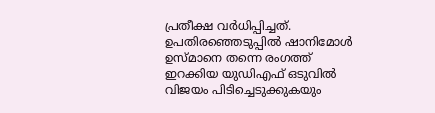പ്രതീക്ഷ വര്‍ധിപ്പിച്ചത്. ഉപതിരഞ്ഞെടുപ്പില്‍ ഷാനിമോള്‍ ഉസ്മാനെ തന്നെ രംഗത്ത് ഇറക്കിയ യുഡിഎഫ് ഒടുവില്‍ വിജയം പിടിച്ചെടുക്കുകയും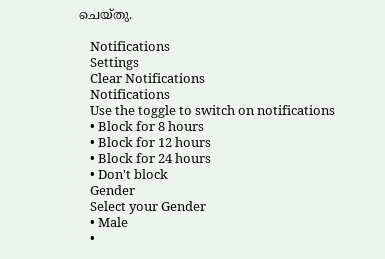ചെയ്തു.

    Notifications
    Settings
    Clear Notifications
    Notifications
    Use the toggle to switch on notifications
    • Block for 8 hours
    • Block for 12 hours
    • Block for 24 hours
    • Don't block
    Gender
    Select your Gender
    • Male
    •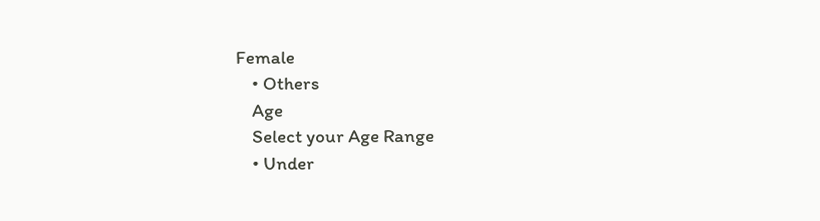Female
    • Others
    Age
    Select your Age Range
    • Under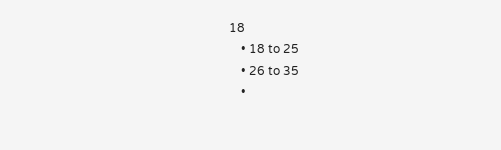18
    • 18 to 25
    • 26 to 35
    •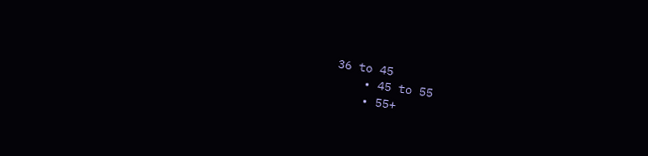36 to 45
    • 45 to 55
    • 55+